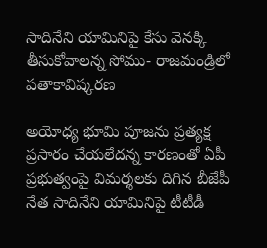సాదినేని యామినిపై కేసు వెనక్కి తీసుకోవాలన్న సోము- రాజమండ్రిలో పతాకావిష్కరణ

అయోధ్య భూమి పూజను ప్రత్యక్ష ప్రసారం చేయలేదన్న కారణంతో ఏపీ ప్రభుత్వంపై విమర్శలకు దిగిన బీజేపీ నేత సాదినేని యామినిపై టీటీడీ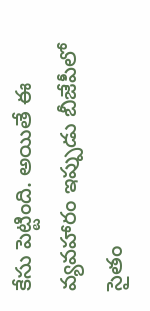కేసు పెట్టింది. అయితే ఈ వ్యవహారం ఇప్పుడు బీజేపీలో సైతం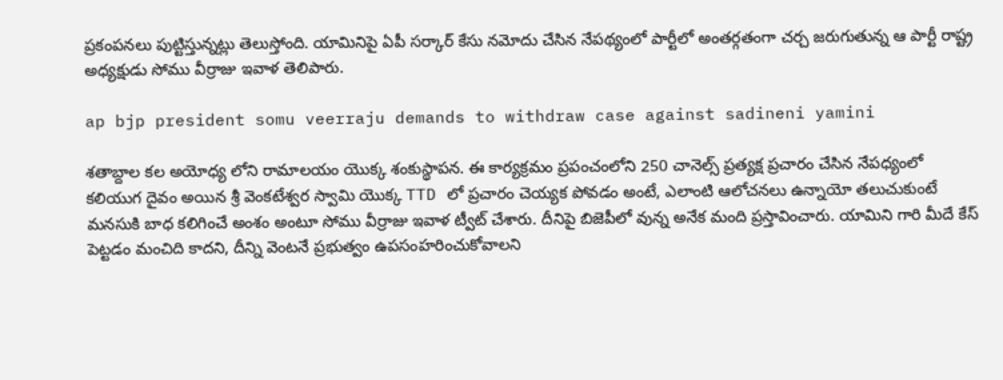ప్రకంపనలు పుట్టిస్తున్నట్లు తెలుస్తోంది. యామినిపై ఏపీ సర్కార్ కేసు నమోదు చేసిన నేపథ్యంలో పార్టీలో అంతర్గతంగా చర్చ జరుగుతున్న ఆ పార్టీ రాష్ట్ర అధ్యక్షుడు సోము వీర్రాజు ఇవాళ తెలిపారు.

ap bjp president somu veerraju demands to withdraw case against sadineni yamini

శతాబ్దాల కల అయోధ్య లోని రామాలయం యొక్క శంకుస్థాపన. ఈ కార్యక్రమం ప్రపంచంలోని 250 చానెల్స్ ప్రత్యక్ష ప్రచారం చేసిన నేపధ్యంలో కలియుగ దైవం అయిన శ్రీ వెంకటేశ్వర స్వామి యొక్క TTD లో ప్రచారం చెయ్యక పోవడం అంటే, ఎలాంటి ఆలోచనలు ఉన్నాయో తలుచుకుంటే మనసుకి బాధ కలిగించే అంశం అంటూ సోము వీర్రాజు ఇవాళ ట్వీట్‌ చేశారు. దీనిపై బిజెపీలో వున్న అనేక మంది ప్రస్తావించారు. యామిని గారి మీదే కేస్ పెట్టడం మంచిది కాదని, దీన్ని వెంటనే ప్రభుత్వం ఉపసంహరించుకోవాలని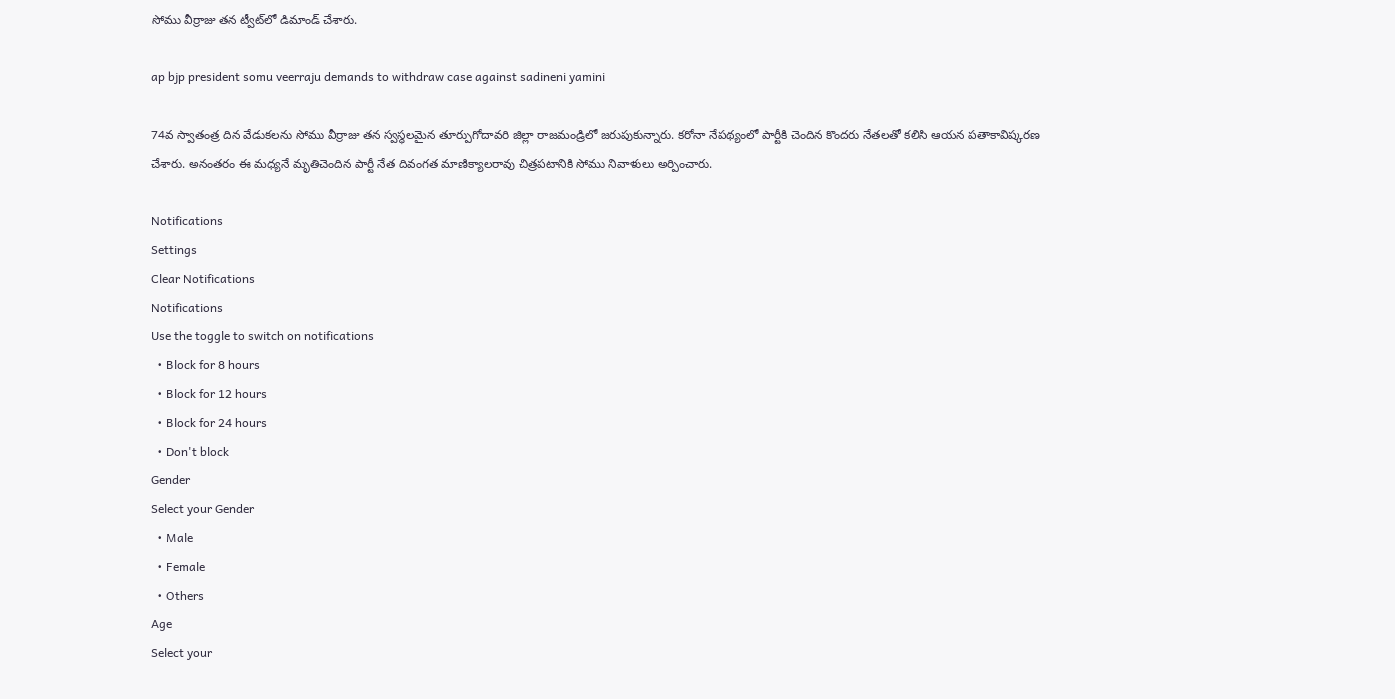సోము వీర్రాజు తన ట్వీట్‌లో డిమాండ్‌ చేశారు.

ap bjp president somu veerraju demands to withdraw case against sadineni yamini

74వ స్వాతంత్ర దిన వేడుకలను సోము వీర్రాజు తన స్వస్ధలమైన తూర్పుగోదావరి జిల్లా రాజమండ్రిలో జరుపుకున్నారు. కరోనా నేపథ్యంలో పార్టీకి చెందిన కొందరు నేతలతో కలిసి ఆయన పతాకావిష్కరణ చేశారు. అనంతరం ఈ మధ్యనే మృతిచెందిన పార్టీ నేత దివంగత మాణిక్యాలరావు చిత్రపటానికి సోము నివాళులు అర్పించారు.

Notifications
Settings
Clear Notifications
Notifications
Use the toggle to switch on notifications
  • Block for 8 hours
  • Block for 12 hours
  • Block for 24 hours
  • Don't block
Gender
Select your Gender
  • Male
  • Female
  • Others
Age
Select your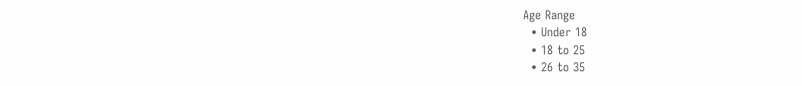Age Range
  • Under 18
  • 18 to 25
  • 26 to 35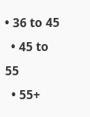• 36 to 45
  • 45 to 55
  • 55+